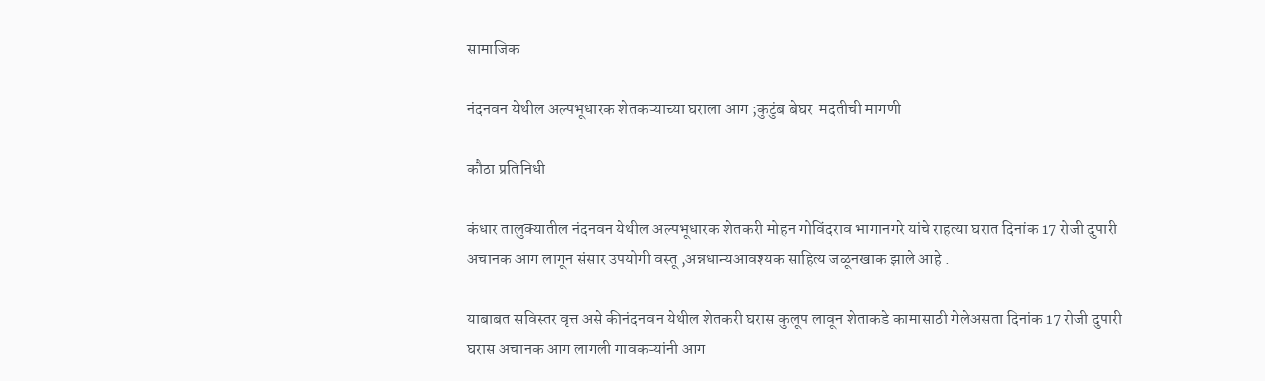सामाजिक

नंदनवन येथील अल्पभूधारक शेतकऱ्याच्या घराला आग ;कुटुंब बेघर  मदतीची मागणी

कौठा प्रतिनिधी

कंधार तालुक्यातील नंदनवन येथील अल्पभूधारक शेतकरी मोहन गोविंदराव भागानगरे यांचे राहत्या घरात दिनांक 17 रोजी दुपारी अचानक आग लागून संसार उपयोगी वस्तू ,अन्नधान्यआवश्यक साहित्य जळूनखाक झाले आहे .

याबाबत सविस्तर वृत्त असे कीनंदनवन येथील शेतकरी घरास कुलूप लावून शेताकडे कामासाठी गेलेअसता दिनांक 17 रोजी दुपारी घरास अचानक आग लागली गावकऱ्यांनी आग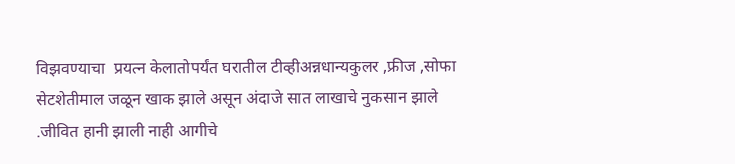विझवण्याचा  प्रयत्न केलातोपर्यंत घरातील टीव्हीअन्नधान्यकुलर ,फ्रीज ,सोफा सेटशेतीमाल जळून खाक झाले असून अंदाजे सात लाखाचे नुकसान झाले .जीवित हानी झाली नाही आगीचे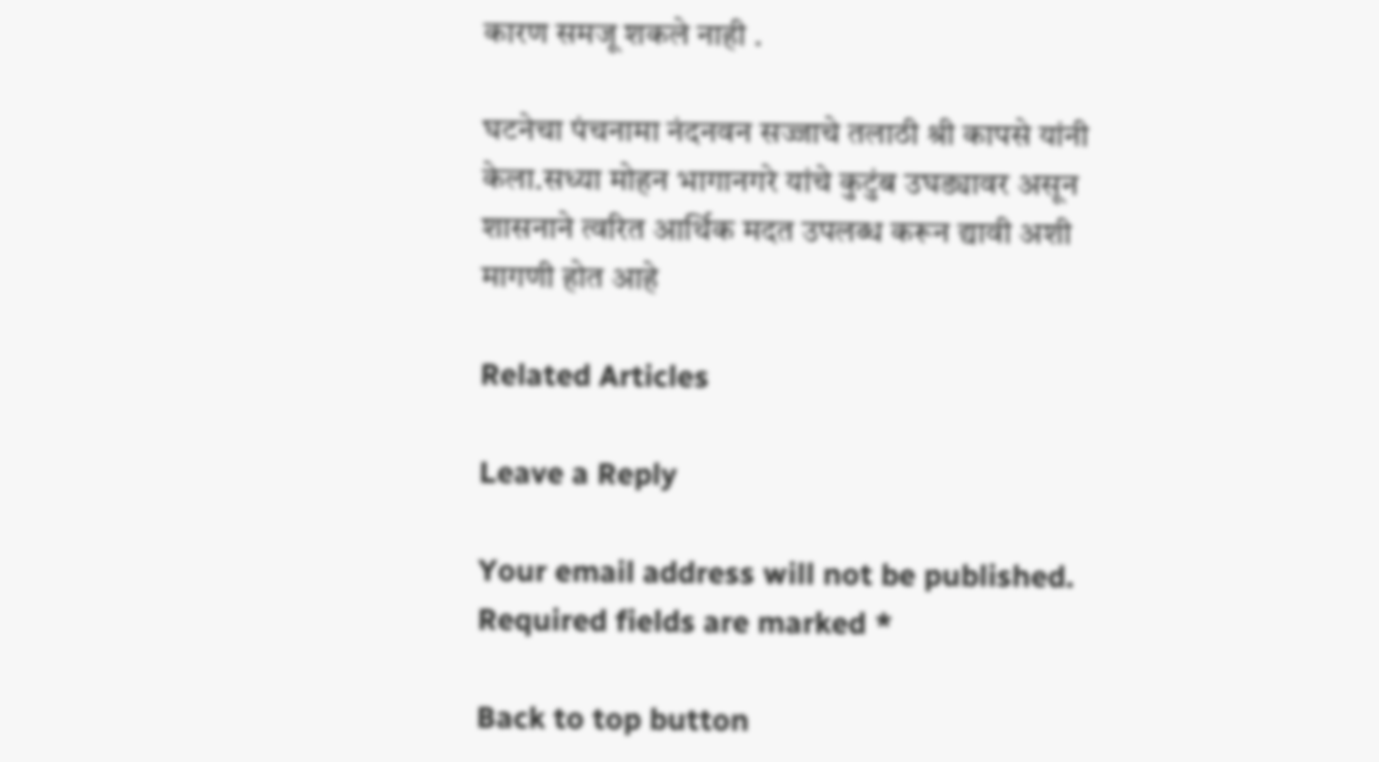कारण समजू शकले नाही .

घटनेचा पंचनामा नंदनवन सज्जाचे तलाठी श्री कापसे यांनी केला.सध्या मोहन भागानगरे यांचे कुटुंब उघड्यावर असून शासनाने त्वरित आर्थिक मदत उपलब्ध करून द्यावी अशी मागणी होत आहे

Related Articles

Leave a Reply

Your email address will not be published. Required fields are marked *

Back to top button